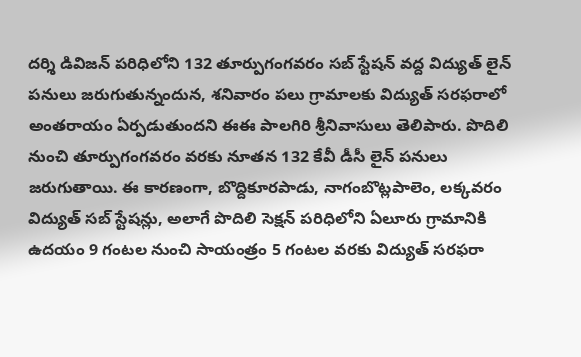దర్శి డివిజన్ పరిధిలోని 132 తూర్పుగంగవరం సబ్ స్టేషన్ వద్ద విద్యుత్ లైన్ పనులు జరుగుతున్నందున, శనివారం పలు గ్రామాలకు విద్యుత్ సరఫరాలో అంతరాయం ఏర్పడుతుందని ఈఈ పాలగిరి శ్రీనివాసులు తెలిపారు. పొదిలి నుంచి తూర్పుగంగవరం వరకు నూతన 132 కేవీ డీసీ లైన్ పనులు జరుగుతాయి. ఈ కారణంగా, బొద్దికూరపాడు, నాగంబొట్లపాలెం, లక్కవరం విద్యుత్ సబ్ స్టేషన్లు, అలాగే పొదిలి సెక్షన్ పరిధిలోని ఏలూరు గ్రామానికి ఉదయం 9 గంటల నుంచి సాయంత్రం 5 గంటల వరకు విద్యుత్ సరఫరా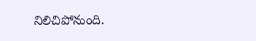నిలిచిపోనుంది.